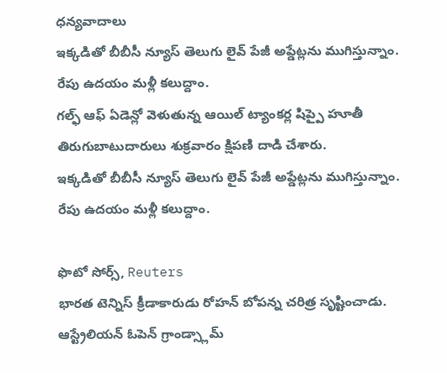ధన్యవాదాలు
ఇక్కడితో బీబీసీ న్యూస్ తెలుగు లైవ్ పేజీ అప్డేట్లను ముగిస్తున్నాం.
రేపు ఉదయం మళ్లీ కలుద్దాం.
గల్ఫ్ ఆఫ్ ఏడెన్లో వెళుతున్న ఆయిల్ ట్యాంకర్ల షిప్పై హూతీ తిరుగుబాటుదారులు శుక్రవారం క్షిపణి దాడి చేశారు.
ఇక్కడితో బీబీసీ న్యూస్ తెలుగు లైవ్ పేజీ అప్డేట్లను ముగిస్తున్నాం.
రేపు ఉదయం మళ్లీ కలుద్దాం.

ఫొటో సోర్స్, Reuters
భారత టెన్నిస్ క్రీడాకారుడు రోహన్ బోపన్న చరిత్ర సృష్టించాడు.
ఆస్ట్రేలియన్ ఓపెన్ గ్రాండ్స్లామ్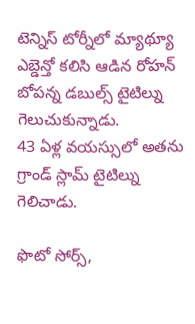టెన్నిస్ టోర్నీలో మ్యాథ్యూ ఎబ్డెన్తో కలిసి ఆడిన రోహన్ బోపన్న డబుల్స్ టైటిల్ను గెలుచుకున్నాడు.
43 ఏళ్ల వయస్సులో అతను గ్రాండ్ స్లామ్ టైటిల్ను గెలిచాడు.

ఫొటో సోర్స్,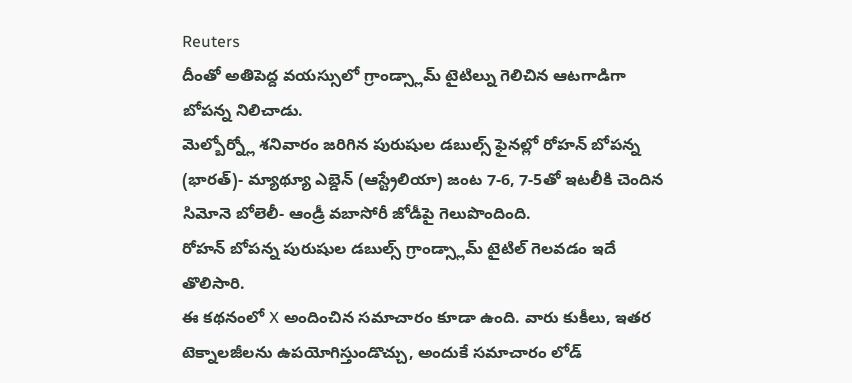Reuters
దీంతో అతిపెద్ద వయస్సులో గ్రాండ్స్లామ్ టైటిల్ను గెలిచిన ఆటగాడిగా బోపన్న నిలిచాడు.
మెల్బోర్న్లో శనివారం జరిగిన పురుషుల డబుల్స్ ఫైనల్లో రోహన్ బోపన్న (భారత్)- మ్యాథ్యూ ఎబ్డెన్ (ఆస్ట్రేలియా) జంట 7-6, 7-5తో ఇటలీకి చెందిన సిమోనె బోలెలీ- ఆండ్రీ వబాసోరీ జోడీపై గెలుపొందింది.
రోహన్ బోపన్న పురుషుల డబుల్స్ గ్రాండ్స్లామ్ టైటిల్ గెలవడం ఇదే తొలిసారి.
ఈ కథనంలో X అందించిన సమాచారం కూడా ఉంది. వారు కుకీలు, ఇతర టెక్నాలజీలను ఉపయోగిస్తుండొచ్చు, అందుకే సమాచారం లోడ్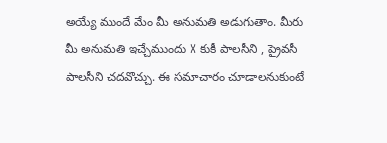అయ్యే ముందే మేం మీ అనుమతి అడుగుతాం. మీరు మీ అనుమతి ఇచ్చేముందు X కుకీ పాలసీని , ప్రైవసీ పాలసీని చదవొచ్చు. ఈ సమాచారం చూడాలనుకుంటే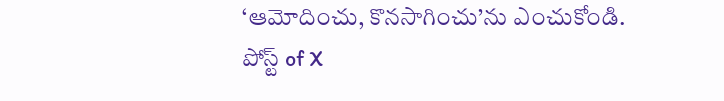‘ఆమోదించు, కొనసాగించు’ను ఎంచుకోండి.
పోస్ట్ of X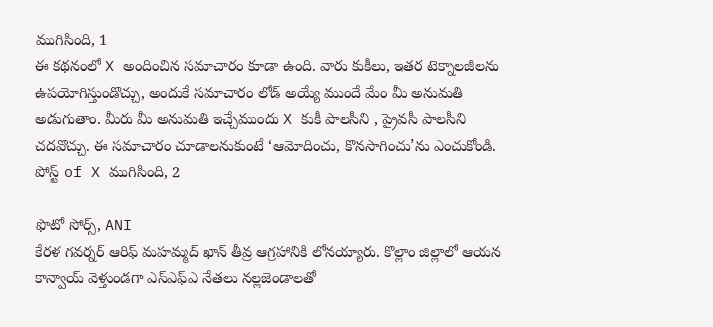ముగిసింది, 1
ఈ కథనంలో X అందించిన సమాచారం కూడా ఉంది. వారు కుకీలు, ఇతర టెక్నాలజీలను ఉపయోగిస్తుండొచ్చు, అందుకే సమాచారం లోడ్ అయ్యే ముందే మేం మీ అనుమతి అడుగుతాం. మీరు మీ అనుమతి ఇచ్చేముందు X కుకీ పాలసీని , ప్రైవసీ పాలసీని చదవొచ్చు. ఈ సమాచారం చూడాలనుకుంటే ‘ఆమోదించు, కొనసాగించు’ను ఎంచుకోండి.
పోస్ట్ of X ముగిసింది, 2

ఫొటో సోర్స్, ANI
కేరళ గవర్నర్ ఆరిఫ్ మహమ్మద్ ఖాన్ తీవ్ర ఆగ్రహానికి లోనయ్యారు. కొల్లాం జిల్లాలో ఆయన కాన్వాయ్ వెళ్తుండగా ఎస్ఎఫ్ఎ నేతలు నల్లజెండాలతో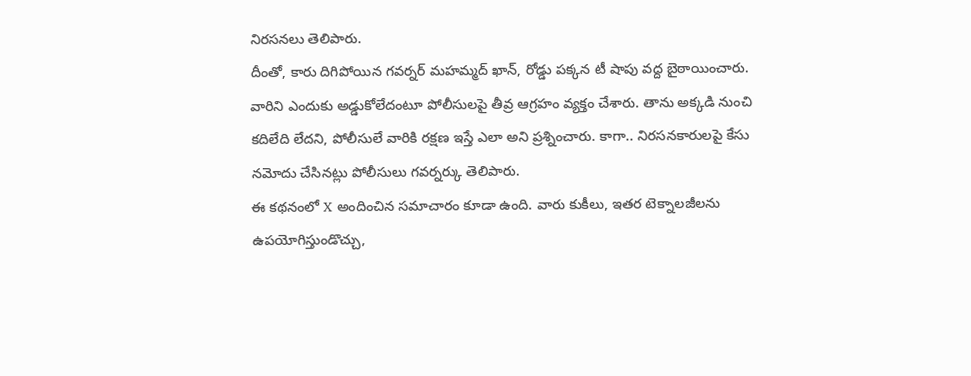నిరసనలు తెలిపారు.
దీంతో, కారు దిగిపోయిన గవర్నర్ మహమ్మద్ ఖాన్, రోడ్డు పక్కన టీ షాపు వద్ద బైఠాయించారు.
వారిని ఎందుకు అడ్డుకోలేదంటూ పోలీసులపై తీవ్ర ఆగ్రహం వ్యక్తం చేశారు. తాను అక్కడి నుంచి కదిలేది లేదని, పోలీసులే వారికి రక్షణ ఇస్తే ఎలా అని ప్రశ్నించారు. కాగా.. నిరసనకారులపై కేసు నమోదు చేసినట్లు పోలీసులు గవర్నర్కు తెలిపారు.
ఈ కథనంలో X అందించిన సమాచారం కూడా ఉంది. వారు కుకీలు, ఇతర టెక్నాలజీలను ఉపయోగిస్తుండొచ్చు,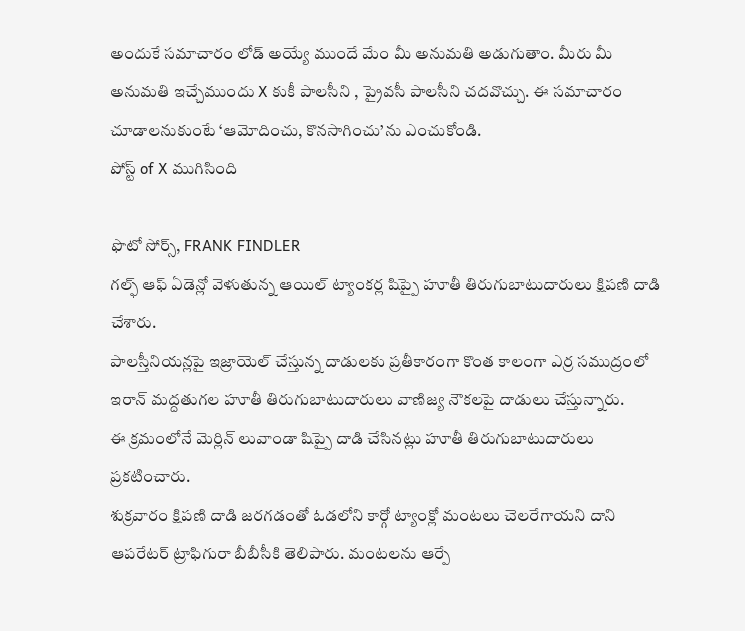అందుకే సమాచారం లోడ్ అయ్యే ముందే మేం మీ అనుమతి అడుగుతాం. మీరు మీ అనుమతి ఇచ్చేముందు X కుకీ పాలసీని , ప్రైవసీ పాలసీని చదవొచ్చు. ఈ సమాచారం చూడాలనుకుంటే ‘ఆమోదించు, కొనసాగించు’ను ఎంచుకోండి.
పోస్ట్ of X ముగిసింది

ఫొటో సోర్స్, FRANK FINDLER
గల్ఫ్ ఆఫ్ ఏడెన్లో వెళుతున్న ఆయిల్ ట్యాంకర్ల షిప్పై హూతీ తిరుగుబాటుదారులు క్షిపణి దాడి చేశారు.
పాలస్తీనియన్లపై ఇజ్రాయెల్ చేస్తున్న దాడులకు ప్రతీకారంగా కొంత కాలంగా ఎర్ర సముద్రంలో ఇరాన్ మద్దతుగల హూతీ తిరుగుబాటుదారులు వాణిజ్య నౌకలపై దాడులు చేస్తున్నారు.
ఈ క్రమంలోనే మెర్లిన్ లువాండా షిప్పై దాడి చేసినట్లు హూతీ తిరుగుబాటుదారులు ప్రకటించారు.
శుక్రవారం క్షిపణి దాడి జరగడంతో ఓడలోని కార్గో ట్యాంక్లో మంటలు చెలరేగాయని దాని ఆపరేటర్ ట్రాఫిగురా బీబీసీకి తెలిపారు. మంటలను ఆర్పే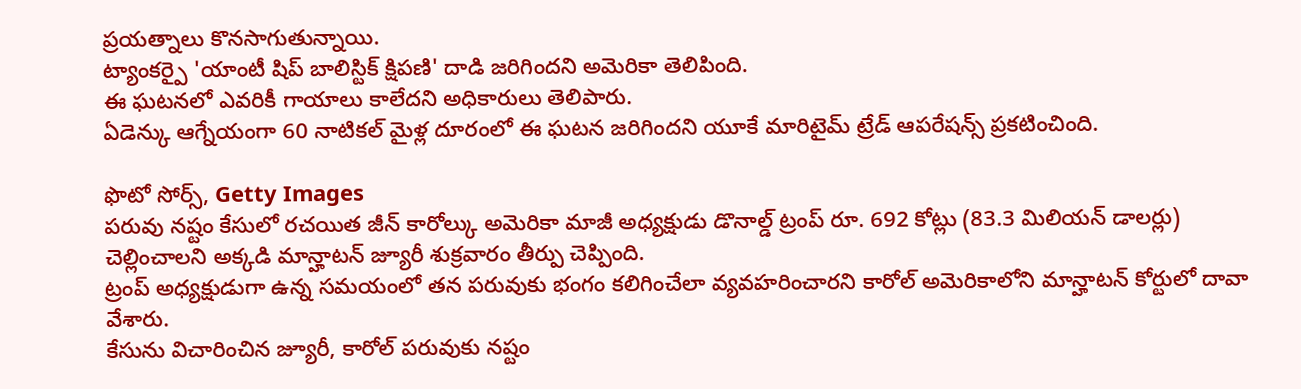ప్రయత్నాలు కొనసాగుతున్నాయి.
ట్యాంకర్పై 'యాంటీ షిప్ బాలిస్టిక్ క్షిపణి' దాడి జరిగిందని అమెరికా తెలిపింది.
ఈ ఘటనలో ఎవరికీ గాయాలు కాలేదని అధికారులు తెలిపారు.
ఏడెన్కు ఆగ్నేయంగా 60 నాటికల్ మైళ్ల దూరంలో ఈ ఘటన జరిగిందని యూకే మారిటైమ్ ట్రేడ్ ఆపరేషన్స్ ప్రకటించింది.

ఫొటో సోర్స్, Getty Images
పరువు నష్టం కేసులో రచయిత జీన్ కారోల్కు అమెరికా మాజీ అధ్యక్షుడు డొనాల్డ్ ట్రంప్ రూ. 692 కోట్లు (83.3 మిలియన్ డాలర్లు) చెల్లించాలని అక్కడి మాన్హాటన్ జ్యూరీ శుక్రవారం తీర్పు చెప్పింది.
ట్రంప్ అధ్యక్షుడుగా ఉన్న సమయంలో తన పరువుకు భంగం కలిగించేలా వ్యవహరించారని కారోల్ అమెరికాలోని మాన్హాటన్ కోర్టులో దావా వేశారు.
కేసును విచారించిన జ్యూరీ, కారోల్ పరువుకు నష్టం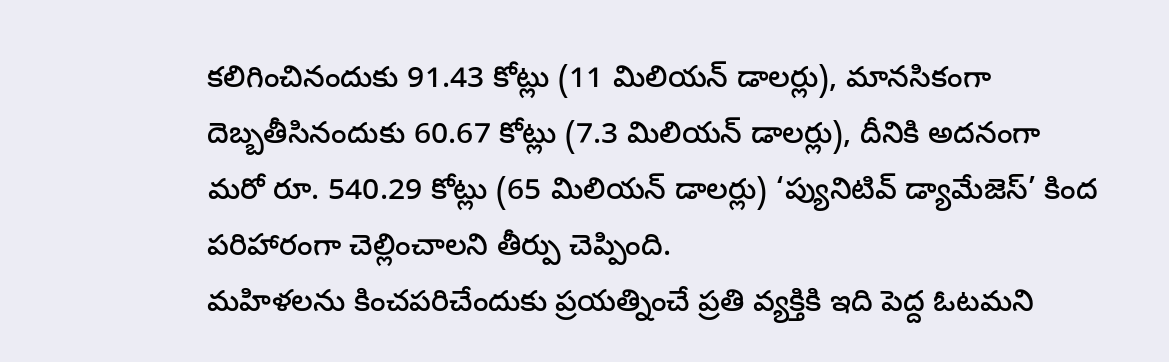కలిగించినందుకు 91.43 కోట్లు (11 మిలియన్ డాలర్లు), మానసికంగా దెబ్బతీసినందుకు 60.67 కోట్లు (7.3 మిలియన్ డాలర్లు), దీనికి అదనంగా మరో రూ. 540.29 కోట్లు (65 మిలియన్ డాలర్లు) ‘ప్యునిటివ్ డ్యామేజెస్’ కింద పరిహారంగా చెల్లించాలని తీర్పు చెప్పింది.
మహిళలను కించపరిచేందుకు ప్రయత్నించే ప్రతి వ్యక్తికి ఇది పెద్ద ఓటమని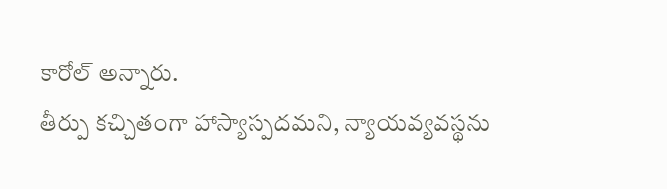కారోల్ అన్నారు.
తీర్పు కచ్చితంగా హాస్యాస్పదమని, న్యాయవ్యవస్థను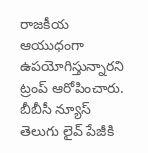రాజకీయ ఆయుధంగా ఉపయోగిస్తున్నారని ట్రంప్ ఆరోపించారు.
బీబీసీ న్యూస్ తెలుగు లైవ్ పేజీకి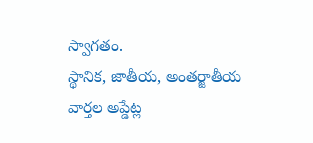స్వాగతం.
స్థానిక, జాతీయ, అంతర్జాతీయ వార్తల అప్డేట్ల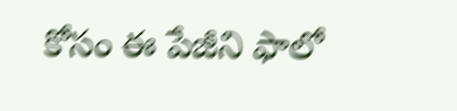కోసం ఈ పేజీని ఫాలో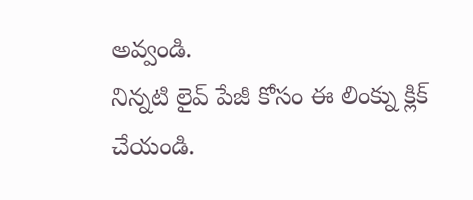అవ్వండి.
నిన్నటి లైవ్ పేజీ కోసం ఈ లింక్ను క్లిక్ చేయండి.